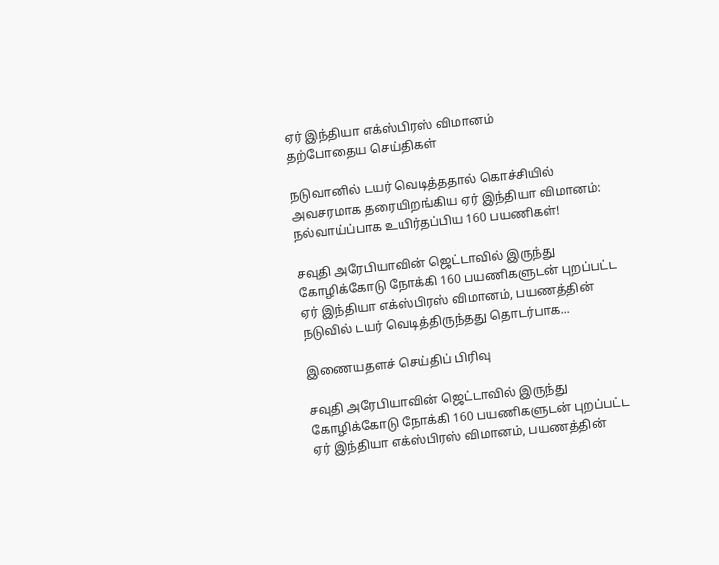ஏர் இந்தியா எக்ஸ்பிரஸ் விமானம்
தற்போதைய செய்திகள்

நடுவானில் டயர் வெடித்ததால் கொச்சியில் அவசரமாக தரையிறங்கிய ஏர் இந்தியா விமானம்: நல்வாய்ப்பாக உயிர்தப்பிய 160 பயணிகள்!

சவுதி அரேபியாவின் ஜெட்டாவில் இருந்து கோழிக்கோடு நோக்கி 160 பயணிகளுடன் புறப்பட்ட ஏர் இந்தியா எக்ஸ்பிரஸ் விமானம், பயணத்தின் நடுவில் டயர் வெடித்திருந்தது தொடர்பாக...

இணையதளச் செய்திப் பிரிவு

சவுதி அரேபியாவின் ஜெட்டாவில் இருந்து கோழிக்கோடு நோக்கி 160 பயணிகளுடன் புறப்பட்ட ஏர் இந்தியா எக்ஸ்பிரஸ் விமானம், பயணத்தின்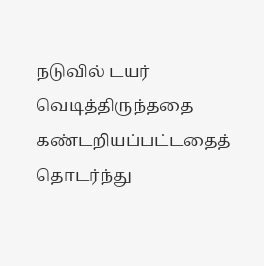நடுவில் டயர் வெடித்திருந்ததை கண்டறியப்பட்டதைத் தொடர்ந்து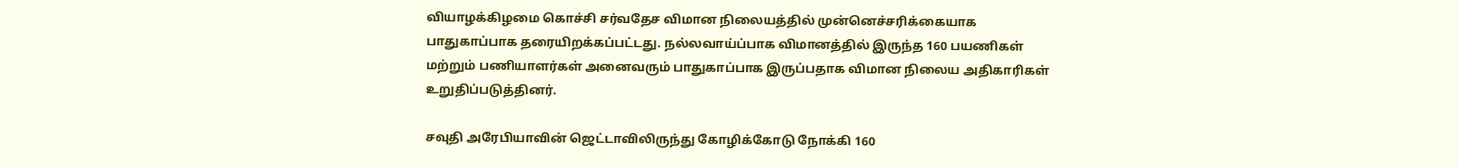வியாழக்கிழமை கொச்சி சர்வதேச விமான நிலையத்தில் முன்னெச்சரிக்கையாக பாதுகாப்பாக தரையிறக்கப்பட்டது. நல்லவாய்ப்பாக விமானத்தில் இருந்த 160 பயணிகள் மற்றும் பணியாளர்கள் அனைவரும் பாதுகாப்பாக இருப்பதாக விமான நிலைய அதிகாரிகள் உறுதிப்படுத்தினர்.

சவுதி அரேபியாவின் ஜெட்டாவிலிருந்து கோழிக்கோடு நோக்கி 160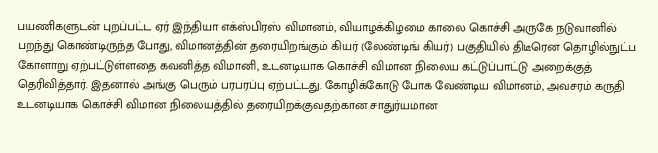பயணிகளுடன் புறப்பட்ட ஏர் இந்தியா எக்ஸ்பிரஸ் விமானம், வியாழக்கிழமை காலை கொச்சி அருகே நடுவானில் பறந்து கொண்டிருந்த போது, விமானத்தின் தரையிறங்கும் கியர் (லேண்டிங் கியர்) பகுதியில் திடீரென தொழில்நுட்ப கோளாறு ஏற்பட்டுள்ளதை கவனித்த விமானி, உடனடியாக கொச்சி விமான நிலைய கட்டுப்பாட்டு அறைக்குத் தெரிவித்தார். இதனால் அங்கு பெரும் பரபரப்பு ஏற்பட்டது. கோழிக்கோடு போக வேண்டிய விமானம், அவசரம் கருதி உடனடியாக கொச்சி விமான நிலையத்தில் தரையிறக்குவதற்கான சாதுர்யமான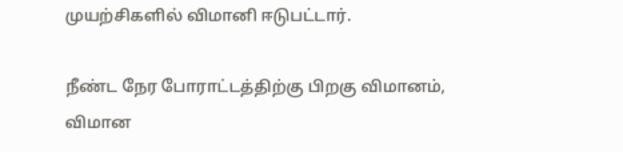முயற்சிகளில் விமானி ஈடுபட்டார்.

நீண்ட நேர போராட்டத்திற்கு பிறகு விமானம், விமான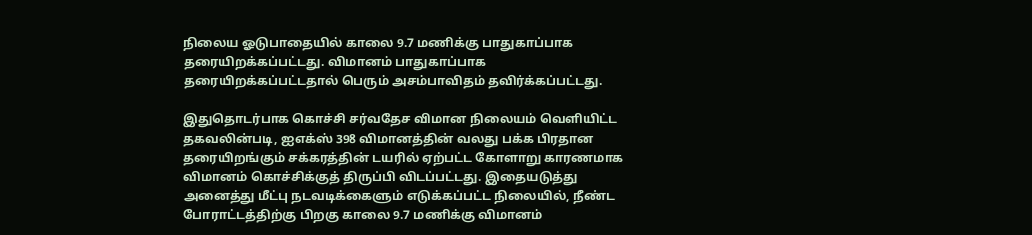நிலைய ஓடுபாதையில் காலை 9.7 மணிக்கு பாதுகாப்பாக தரையிறக்கப்பட்டது. விமானம் பாதுகாப்பாக தரையிறக்கப்பட்டதால் பெரும் அசம்பாவிதம் தவிர்க்கப்பட்டது.

இதுதொடர்பாக கொச்சி சர்வதேச விமான நிலையம் வெளியிட்ட தகவலின்படி, ஐஎக்ஸ் 398 விமானத்தின் வலது பக்க பிரதான தரையிறங்கும் சக்கரத்தின் டயரில் ஏற்பட்ட கோளாறு காரணமாக விமானம் கொச்சிக்குத் திருப்பி விடப்பட்டது. இதையடுத்து அனைத்து மீட்பு நடவடிக்கைளும் எடுக்கப்பட்ட நிலையில், நீண்ட போராட்டத்திற்கு பிறகு காலை 9.7 மணிக்கு விமானம்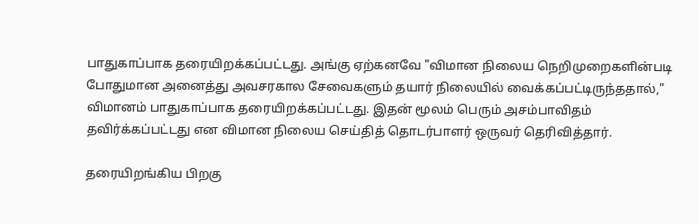பாதுகாப்பாக தரையிறக்கப்பட்டது. அங்கு ஏற்கனவே "விமான நிலைய நெறிமுறைகளின்படி போதுமான அனைத்து அவசரகால சேவைகளும் தயார் நிலையில் வைக்கப்பட்டிருந்ததால்," விமானம் பாதுகாப்பாக தரையிறக்கப்பட்டது. இதன் மூலம் பெரும் அசம்பாவிதம் தவிர்க்கப்பட்டது என விமான நிலைய செய்தித் தொடர்பாளர் ஒருவர் தெரிவித்தார்.

தரையிறங்கிய பிறகு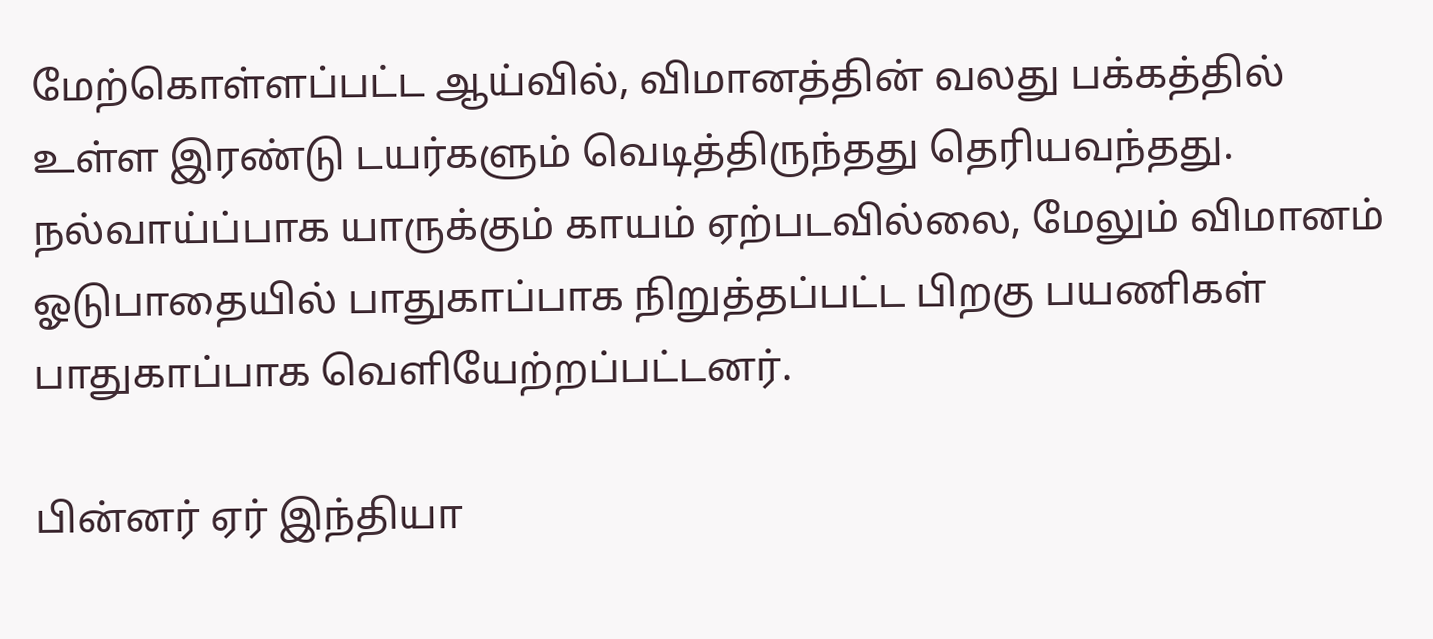மேற்கொள்ளப்பட்ட ஆய்வில், விமானத்தின் வலது பக்கத்தில் உள்ள இரண்டு டயர்களும் வெடித்திருந்தது தெரியவந்தது. நல்வாய்ப்பாக யாருக்கும் காயம் ஏற்படவில்லை, மேலும் விமானம் ஓடுபாதையில் பாதுகாப்பாக நிறுத்தப்பட்ட பிறகு பயணிகள் பாதுகாப்பாக வெளியேற்றப்பட்டனர்.

பின்னர் ஏர் இந்தியா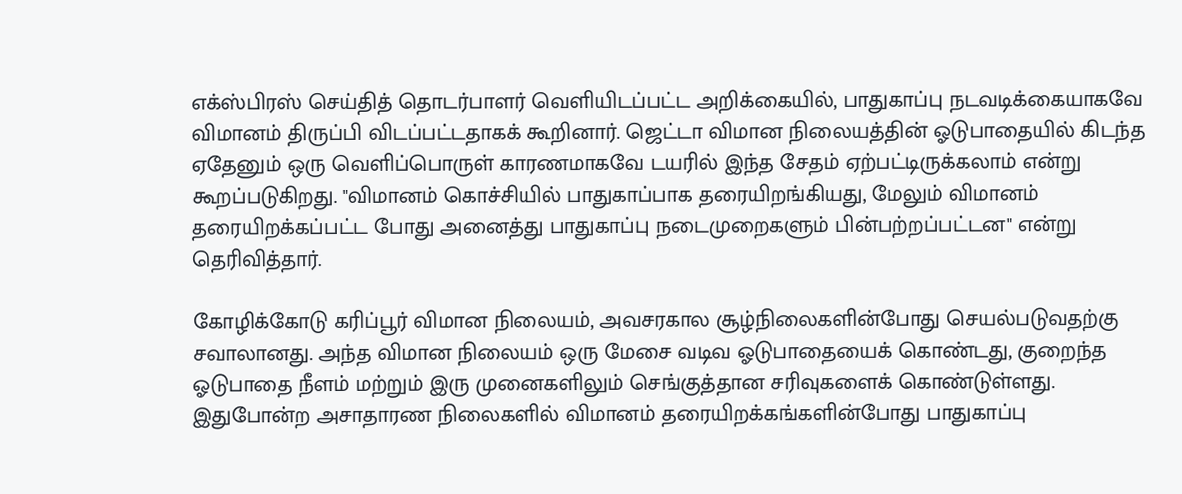எக்ஸ்பிரஸ் செய்தித் தொடர்பாளர் வெளியிடப்பட்ட அறிக்கையில், பாதுகாப்பு நடவடிக்கையாகவே விமானம் திருப்பி விடப்பட்டதாகக் கூறினார். ஜெட்டா விமான நிலையத்தின் ஓடுபாதையில் கிடந்த ஏதேனும் ஒரு வெளிப்பொருள் காரணமாகவே டயரில் இந்த சேதம் ஏற்பட்டிருக்கலாம் என்று கூறப்படுகிறது. "விமானம் கொச்சியில் பாதுகாப்பாக தரையிறங்கியது, மேலும் விமானம் தரையிறக்கப்பட்ட போது அனைத்து பாதுகாப்பு நடைமுறைகளும் பின்பற்றப்பட்டன" என்று தெரிவித்தார்.

கோழிக்கோடு கரிப்பூர் விமான நிலையம், அவசரகால சூழ்நிலைகளின்போது செயல்படுவதற்கு சவாலானது. அந்த விமான நிலையம் ஒரு மேசை வடிவ ஓடுபாதையைக் கொண்டது, குறைந்த ஓடுபாதை நீளம் மற்றும் இரு முனைகளிலும் செங்குத்தான சரிவுகளைக் கொண்டுள்ளது. இதுபோன்ற அசாதாரண நிலைகளில் விமானம் தரையிறக்கங்களின்போது பாதுகாப்பு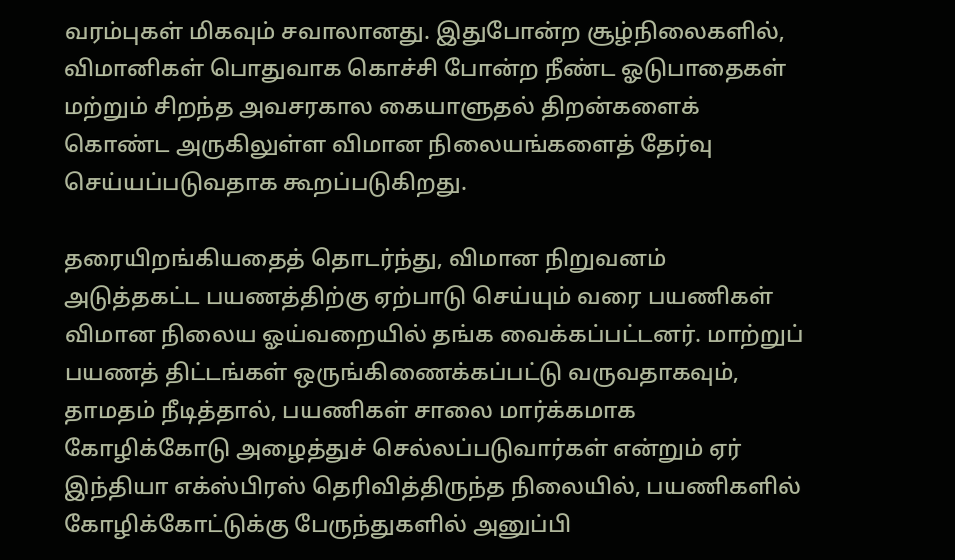வரம்புகள் மிகவும் சவாலானது. இதுபோன்ற சூழ்நிலைகளில், விமானிகள் பொதுவாக கொச்சி போன்ற நீண்ட ஓடுபாதைகள் மற்றும் சிறந்த அவசரகால கையாளுதல் திறன்களைக் கொண்ட அருகிலுள்ள விமான நிலையங்களைத் தேர்வு செய்யப்படுவதாக கூறப்படுகிறது.

தரையிறங்கியதைத் தொடர்ந்து, விமான நிறுவனம் அடுத்தகட்ட பயணத்திற்கு ஏற்பாடு செய்யும் வரை பயணிகள் விமான நிலைய ஓய்வறையில் தங்க வைக்கப்பட்டனர். மாற்றுப் பயணத் திட்டங்கள் ஒருங்கிணைக்கப்பட்டு வருவதாகவும், தாமதம் நீடித்தால், பயணிகள் சாலை மார்க்கமாக கோழிக்கோடு அழைத்துச் செல்லப்படுவார்கள் என்றும் ஏர் இந்தியா எக்ஸ்பிரஸ் தெரிவித்திருந்த நிலையில், பயணிகளில் கோழிக்கோட்டுக்கு பேருந்துகளில் அனுப்பி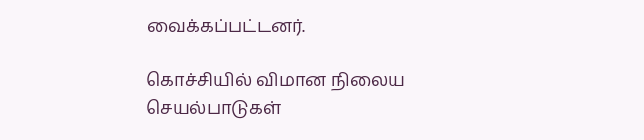வைக்கப்பட்டனர்.

கொச்சியில் விமான நிலைய செயல்பாடுகள்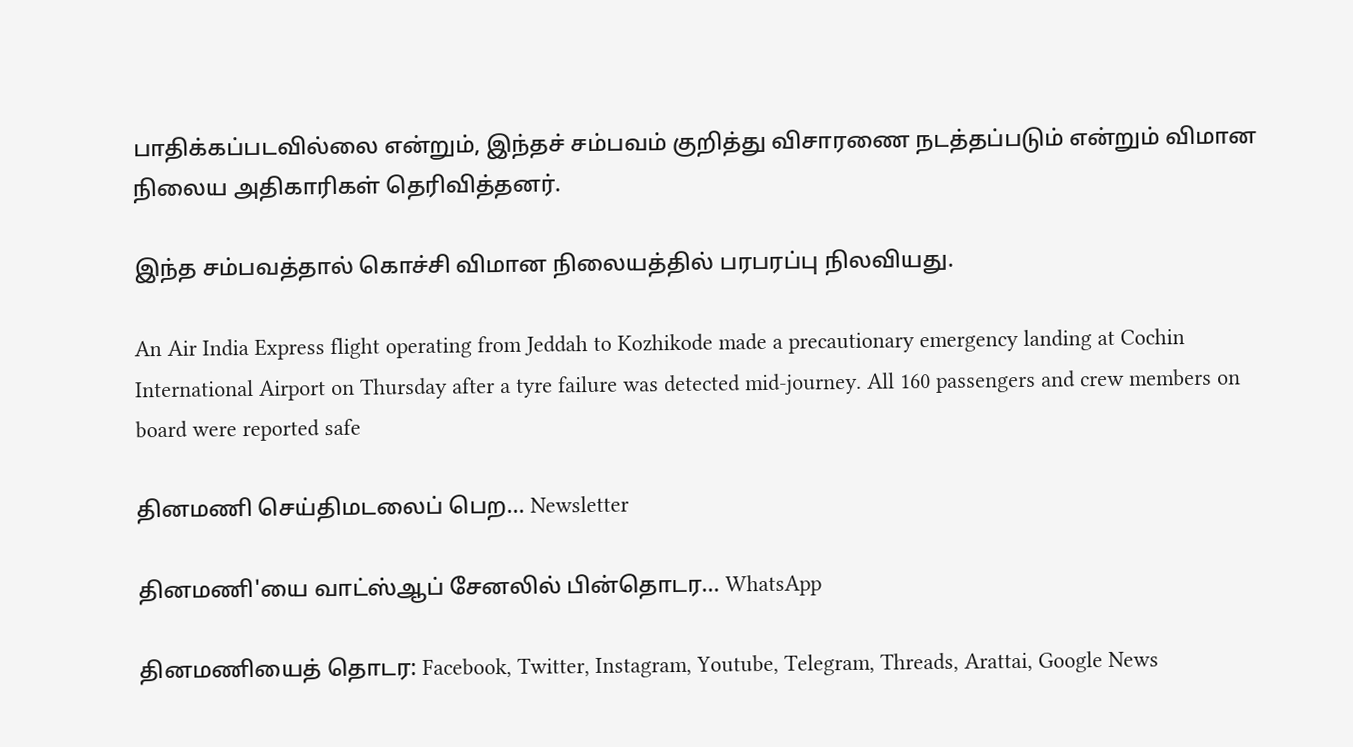பாதிக்கப்படவில்லை என்றும், இந்தச் சம்பவம் குறித்து விசாரணை நடத்தப்படும் என்றும் விமான நிலைய அதிகாரிகள் தெரிவித்தனர்.

இந்த சம்பவத்தால் கொச்சி விமான நிலையத்தில் பரபரப்பு நிலவியது.

An Air India Express flight operating from Jeddah to Kozhikode made a precautionary emergency landing at Cochin International Airport on Thursday after a tyre failure was detected mid-journey. All 160 passengers and crew members on board were reported safe

தினமணி செய்திமடலைப் பெற... Newsletter

தினமணி'யை வாட்ஸ்ஆப் சேனலில் பின்தொடர... WhatsApp

தினமணியைத் தொடர: Facebook, Twitter, Instagram, Youtube, Telegram, Threads, Arattai, Google News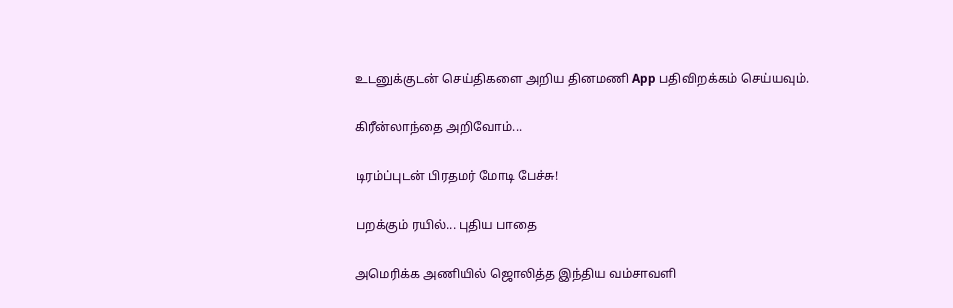உடனுக்குடன் செய்திகளை அறிய தினமணி App பதிவிறக்கம் செய்யவும்.

கிரீன்லாந்தை அறிவோம்...

டிரம்ப்புடன் பிரதமர் மோடி பேச்சு!

பறக்கும் ரயில்... புதிய பாதை

அமெரிக்க அணியில் ஜொலித்த இந்திய வம்சாவளி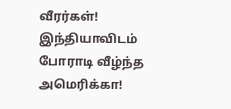வீரர்கள்! இந்தியாவிடம் போராடி வீழ்ந்த அமெரிக்கா!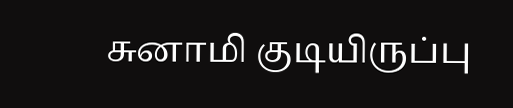சுனாமி குடியிருப்பு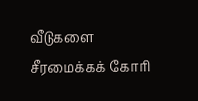வீடுகளை சீரமைக்கக் கோரி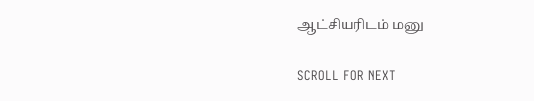ஆட்சியரிடம் மனு

SCROLL FOR NEXT